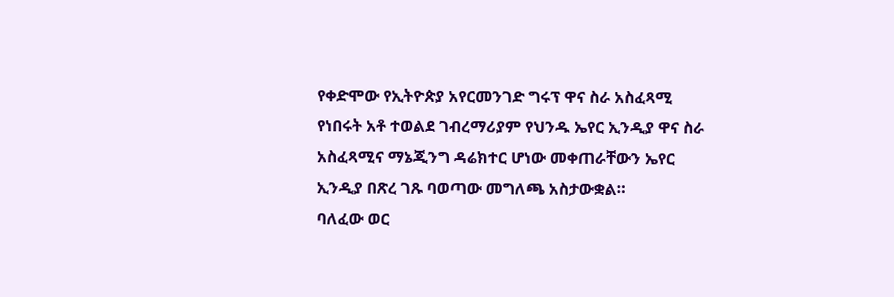የቀድሞው የኢትዮጵያ አየርመንገድ ግሩፕ ዋና ስራ አስፈጻሚ የነበሩት አቶ ተወልደ ገብረማሪያም የህንዱ ኤየር ኢንዲያ ዋና ስራ አስፈጻሚና ማኔጂንግ ዳሬክተር ሆነው መቀጠራቸውን ኤየር ኢንዲያ በጽረ ገጹ ባወጣው መግለጫ አስታውቋል።
ባለፈው ወር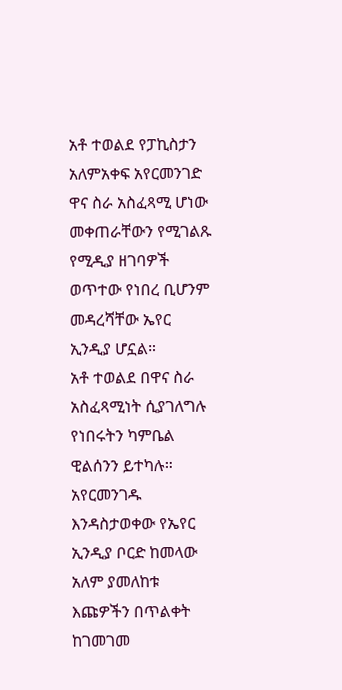አቶ ተወልደ የፓኪስታን አለምአቀፍ አየርመንገድ ዋና ስራ አስፈጻሚ ሆነው መቀጠራቸውን የሚገልጹ የሚዲያ ዘገባዎች ወጥተው የነበረ ቢሆንም መዳረሻቸው ኤየር ኢንዲያ ሆኗል።
አቶ ተወልደ በዋና ስራ አስፈጻሚነት ሲያገለግሉ የነበሩትን ካምቤል ዊልሰንን ይተካሉ።
አየርመንገዱ እንዳስታወቀው የኤየር ኢንዲያ ቦርድ ከመላው አለም ያመለከቱ እጩዎችን በጥልቀት ከገመገመ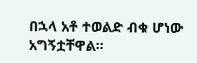በኋላ አቶ ተወልድ ብቁ ሆነው አግኝቷቸዋል።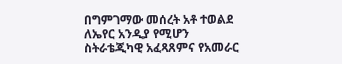በግምገማው መሰረት አቶ ተወልደ ለኤየር አንዲያ የሚሆን ስትራቴጂካዊ አፈጻጸምና የአመራር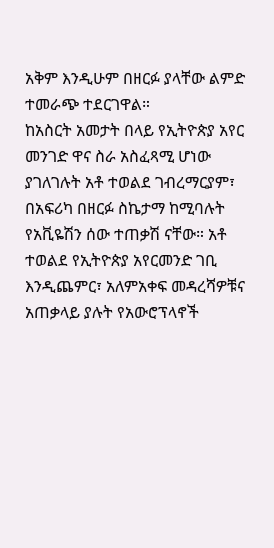አቅም እንዲሁም በዘርፉ ያላቸው ልምድ ተመራጭ ተደርገዋል።
ከአስርት አመታት በላይ የኢትዮጵያ አየር መንገድ ዋና ስራ አስፈጻሚ ሆነው ያገለገሉት አቶ ተወልደ ገብረማርያም፣ በአፍሪካ በዘርፉ ስኬታማ ከሚባሉት የአቪዬሽን ሰው ተጠቃሽ ናቸው። አቶ ተወልደ የኢትዮጵያ አየርመንድ ገቢ እንዲጨምር፣ አለምአቀፍ መዳረሻዎቹና አጠቃላይ ያሉት የአውሮፕላኖች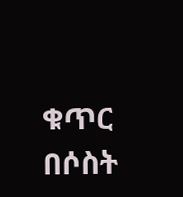ቁጥር በሶስት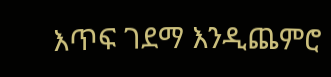እጥፍ ገደማ እንዲጨምሮ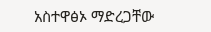አስተዋፅኦ ማድረጋቸው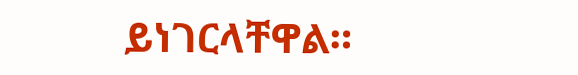ይነገርላቸዋል።